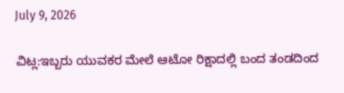July 9, 2026

ವಿಟ್ಲ:ಇಬ್ಬರು ಯುವಕರ ಮೇಲೆ ಆಟೋ ರಿಕ್ಷಾದಲ್ಲಿ ಬಂದ ತಂಡದಿಂದ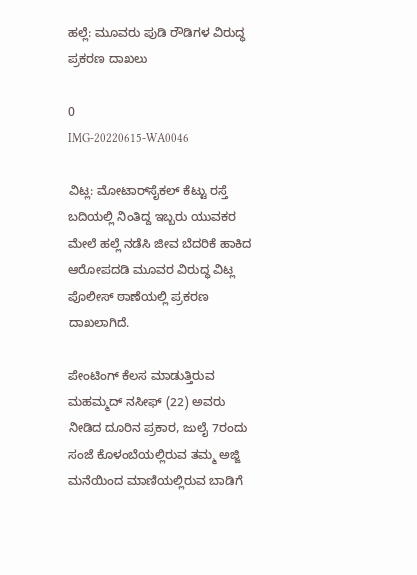ಹಲ್ಲೆ: ಮೂವರು ಪುಡಿ ರೌಡಿಗಳ ವಿರುದ್ಧ ಪ್ರಕರಣ ದಾಖಲು

0
IMG-20220615-WA0046

ವಿಟ್ಲ: ಮೋಟಾರ್‌ಸೈಕಲ್ ಕೆಟ್ಟು ರಸ್ತೆ ಬದಿಯಲ್ಲಿ ನಿಂತಿದ್ದ ಇಬ್ಬರು ಯುವಕರ ಮೇಲೆ ಹಲ್ಲೆ ನಡೆಸಿ ಜೀವ ಬೆದರಿಕೆ ಹಾಕಿದ ಆರೋಪದಡಿ ಮೂವರ ವಿರುದ್ಧ ವಿಟ್ಲ ಪೊಲೀಸ್ ಠಾಣೆಯಲ್ಲಿ ಪ್ರಕರಣ ದಾಖಲಾಗಿದೆ.

ಪೇಂಟಿಂಗ್ ಕೆಲಸ ಮಾಡುತ್ತಿರುವ ಮಹಮ್ಮದ್ ನಸೀಫ್ (22) ಅವರು ನೀಡಿದ ದೂರಿನ ಪ್ರಕಾರ, ಜುಲೈ 7ರಂದು ಸಂಜೆ ಕೊಳಂಬೆಯಲ್ಲಿರುವ ತಮ್ಮ ಅಜ್ಜಿ ಮನೆಯಿಂದ ಮಾಣಿಯಲ್ಲಿರುವ ಬಾಡಿಗೆ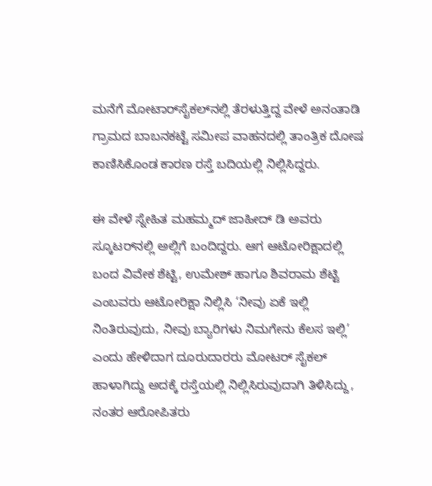ಮನೆಗೆ ಮೋಟಾರ್‌ಸೈಕಲ್‌ನಲ್ಲಿ ತೆರಳುತ್ತಿದ್ದ ವೇಳೆ ಅನಂತಾಡಿ ಗ್ರಾಮದ ಬಾಬನಕಟ್ಟೆ ಸಮೀಪ ವಾಹನದಲ್ಲಿ ತಾಂತ್ರಿಕ ದೋಷ ಕಾಣಿಸಿಕೊಂಡ ಕಾರಣ ರಸ್ತೆ ಬದಿಯಲ್ಲಿ ನಿಲ್ಲಿಸಿದ್ದರು.

ಈ ವೇಳೆ ಸ್ನೇಹಿತ ಮಹಮ್ಮದ್ ಜಾಹೀದ್ ಡಿ ಅವರು ಸ್ಕೂಟರ್‌ನಲ್ಲಿ ಅಲ್ಲಿಗೆ ಬಂದಿದ್ದರು. ಆಗ ಆಟೋರಿಕ್ಷಾದಲ್ಲಿ ಬಂದ ವಿವೇಕ ಶೆಟ್ಟಿ, ಉಮೇಶ್ ಹಾಗೂ ಶಿವರಾಮ ಶೆಟ್ಟಿ ಎಂಬವರು ಆಟೋರಿಕ್ಷಾ ನಿಲ್ಲಿಸಿ ‘ನೀವು ಏಕೆ ಇಲ್ಲಿ ನಿಂತಿರುವುದು, ನೀವು ಬ್ಯಾರಿಗಳು ನಿಮಗೇನು ಕೆಲಸ ಇಲ್ಲಿ’ ಎಂದು ಹೇಳಿದಾಗ ದೂರುದಾರರು ಮೋಟರ್ ಸೈಕಲ್ ಹಾಳಾಗಿದ್ದು ಅದಕ್ಕೆ ರಸ್ತೆಯಲ್ಲಿ ನಿಲ್ಲಿಸಿರುವುದಾಗಿ ತಿಳಿಸಿದ್ದು, ನಂತರ ಆರೋಪಿತರು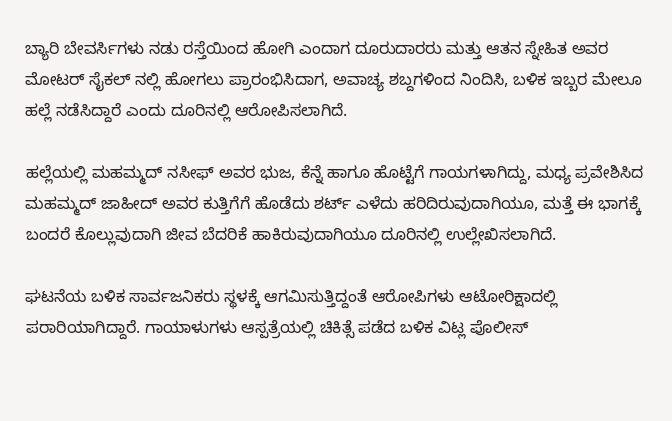ಬ್ಯಾರಿ ಬೇವರ್ಸಿಗಳು ನಡು ರಸ್ತೆಯಿಂದ ಹೋಗಿ ಎಂದಾಗ ದೂರುದಾರರು ಮತ್ತು ಆತನ ಸ್ನೇಹಿತ ಅವರ ಮೋಟರ್ ಸೈಕಲ್ ನಲ್ಲಿ ಹೋಗಲು ಪ್ರಾರಂಭಿಸಿದಾಗ, ಅವಾಚ್ಯ ಶಬ್ದಗಳಿಂದ ನಿಂದಿಸಿ, ಬಳಿಕ ಇಬ್ಬರ ಮೇಲೂ ಹಲ್ಲೆ ನಡೆಸಿದ್ದಾರೆ ಎಂದು ದೂರಿನಲ್ಲಿ ಆರೋಪಿಸಲಾಗಿದೆ.

ಹಲ್ಲೆಯಲ್ಲಿ ಮಹಮ್ಮದ್ ನಸೀಫ್ ಅವರ ಭುಜ, ಕೆನ್ನೆ ಹಾಗೂ ಹೊಟ್ಟೆಗೆ ಗಾಯಗಳಾಗಿದ್ದು, ಮಧ್ಯ ಪ್ರವೇಶಿಸಿದ ಮಹಮ್ಮದ್ ಜಾಹೀದ್ ಅವರ ಕುತ್ತಿಗೆಗೆ ಹೊಡೆದು ಶರ್ಟ್ ಎಳೆದು ಹರಿದಿರುವುದಾಗಿಯೂ, ಮತ್ತೆ ಈ ಭಾಗಕ್ಕೆ ಬಂದರೆ ಕೊಲ್ಲುವುದಾಗಿ ಜೀವ ಬೆದರಿಕೆ ಹಾಕಿರುವುದಾಗಿಯೂ ದೂರಿನಲ್ಲಿ ಉಲ್ಲೇಖಿಸಲಾಗಿದೆ.

ಘಟನೆಯ ಬಳಿಕ ಸಾರ್ವಜನಿಕರು ಸ್ಥಳಕ್ಕೆ ಆಗಮಿಸುತ್ತಿದ್ದಂತೆ ಆರೋಪಿಗಳು ಆಟೋರಿಕ್ಷಾದಲ್ಲಿ ಪರಾರಿಯಾಗಿದ್ದಾರೆ. ಗಾಯಾಳುಗಳು ಆಸ್ಪತ್ರೆಯಲ್ಲಿ ಚಿಕಿತ್ಸೆ ಪಡೆದ ಬಳಿಕ ವಿಟ್ಲ ಪೊಲೀಸ್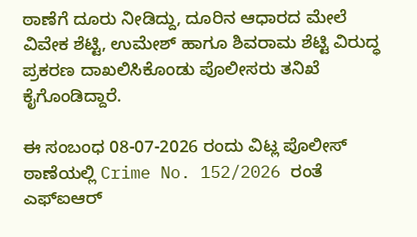ಠಾಣೆಗೆ ದೂರು ನೀಡಿದ್ದು, ದೂರಿನ ಆಧಾರದ ಮೇಲೆ ವಿವೇಕ ಶೆಟ್ಟಿ, ಉಮೇಶ್ ಹಾಗೂ ಶಿವರಾಮ ಶೆಟ್ಟಿ ವಿರುದ್ಧ ಪ್ರಕರಣ ದಾಖಲಿಸಿಕೊಂಡು ಪೊಲೀಸರು ತನಿಖೆ ಕೈಗೊಂಡಿದ್ದಾರೆ.

ಈ ಸಂಬಂಧ 08-07-2026 ರಂದು ವಿಟ್ಲ ಪೊಲೀಸ್ ಠಾಣೆಯಲ್ಲಿ Crime No. 152/2026 ರಂತೆ ಎಫ್‌ಐಆರ್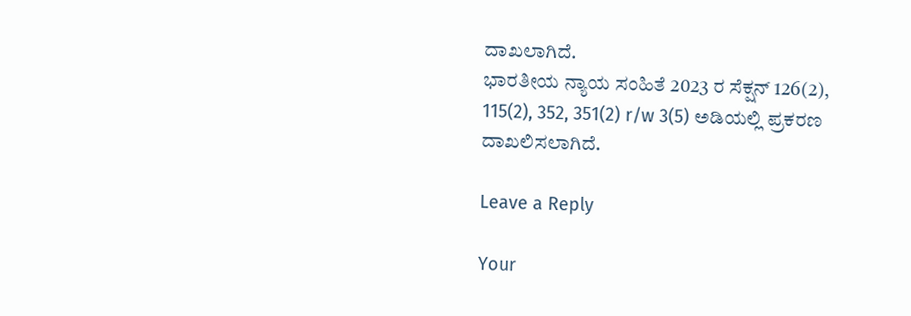ದಾಖಲಾಗಿದೆ.
ಭಾರತೀಯ ನ್ಯಾಯ ಸಂಹಿತೆ 2023 ರ ಸೆಕ್ಷನ್ 126(2), 115(2), 352, 351(2) r/w 3(5) ಅಡಿಯಲ್ಲಿ ಪ್ರಕರಣ ದಾಖಲಿಸಲಾಗಿದೆ.

Leave a Reply

Your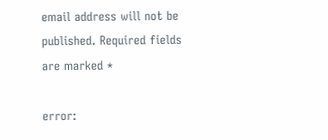email address will not be published. Required fields are marked *

error: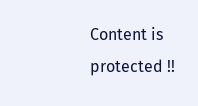Content is protected !!